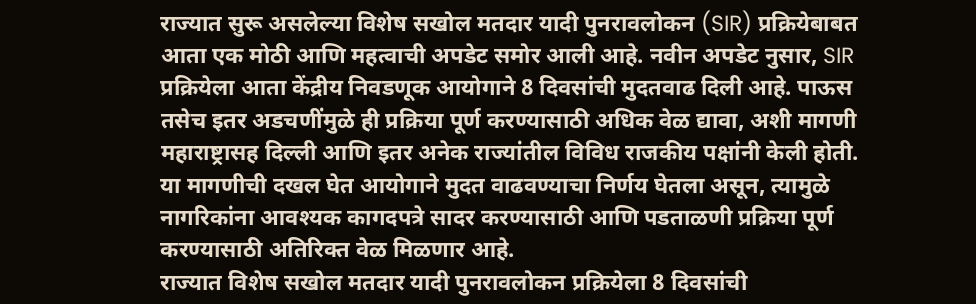राज्यात सुरू असलेल्या विशेष सखोल मतदार यादी पुनरावलोकन (SIR) प्रक्रियेबाबत आता एक मोठी आणि महत्वाची अपडेट समोर आली आहे. नवीन अपडेट नुसार, SIR प्रक्रियेला आता केंद्रीय निवडणूक आयोगाने 8 दिवसांची मुदतवाढ दिली आहे. पाऊस तसेच इतर अडचणींमुळे ही प्रक्रिया पूर्ण करण्यासाठी अधिक वेळ द्यावा, अशी मागणी महाराष्ट्रासह दिल्ली आणि इतर अनेक राज्यांतील विविध राजकीय पक्षांनी केली होती. या मागणीची दखल घेत आयोगाने मुदत वाढवण्याचा निर्णय घेतला असून, त्यामुळे नागरिकांना आवश्यक कागदपत्रे सादर करण्यासाठी आणि पडताळणी प्रक्रिया पूर्ण करण्यासाठी अतिरिक्त वेळ मिळणार आहे.
राज्यात विशेष सखोल मतदार यादी पुनरावलोकन प्रक्रियेला 8 दिवसांची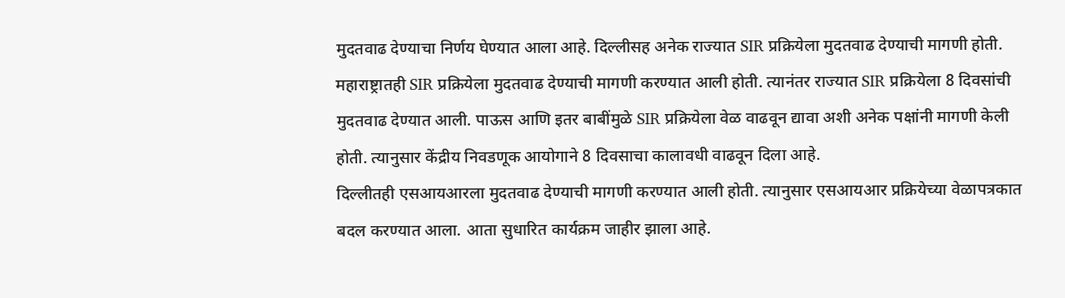मुदतवाढ देण्याचा निर्णय घेण्यात आला आहे. दिल्लीसह अनेक राज्यात SIR प्रक्रियेला मुदतवाढ देण्याची मागणी होती. महाराष्ट्रातही SIR प्रक्रियेला मुदतवाढ देण्याची मागणी करण्यात आली होती. त्यानंतर राज्यात SIR प्रक्रियेला 8 दिवसांची मुदतवाढ देण्यात आली. पाऊस आणि इतर बाबींमुळे SIR प्रक्रियेला वेळ वाढवून द्यावा अशी अनेक पक्षांनी मागणी केली होती. त्यानुसार केंद्रीय निवडणूक आयोगाने 8 दिवसाचा कालावधी वाढवून दिला आहे.
दिल्लीतही एसआयआरला मुदतवाढ देण्याची मागणी करण्यात आली होती. त्यानुसार एसआयआर प्रक्रियेच्या वेळापत्रकात बदल करण्यात आला. आता सुधारित कार्यक्रम जाहीर झाला आहे.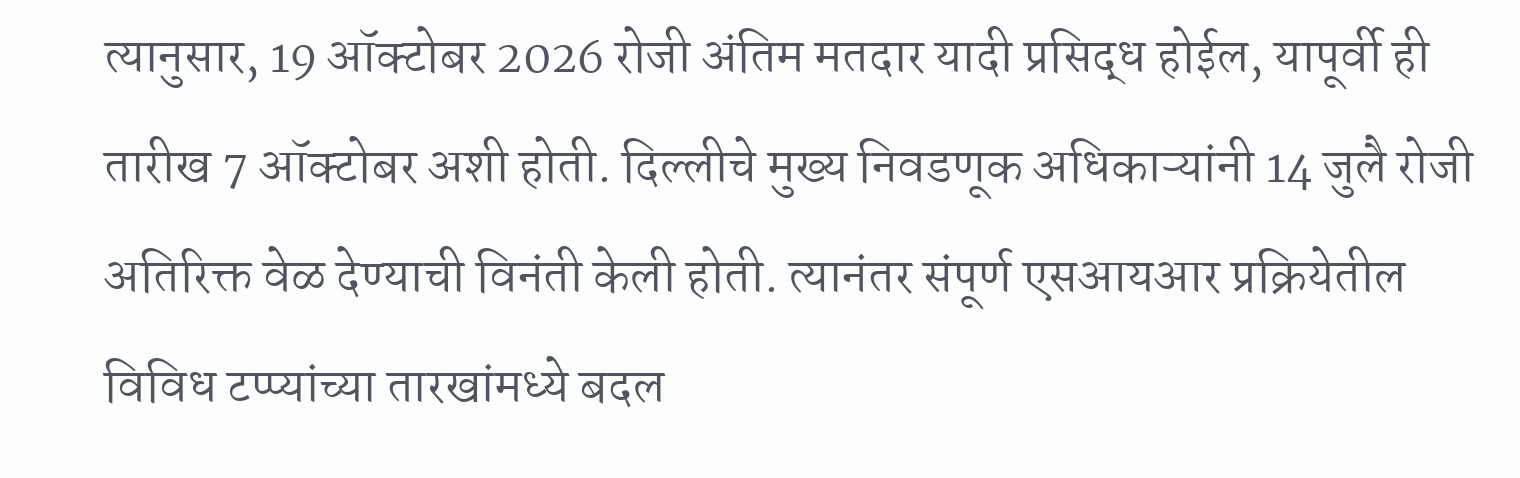त्यानुसार, 19 ऑक्टोबर 2026 रोजी अंतिम मतदार यादी प्रसिद्ध होईल, यापूर्वी ही तारीख 7 ऑक्टोबर अशी होती. दिल्लीचे मुख्य निवडणूक अधिकाऱ्यांनी 14 जुलै रोजी अतिरिक्त वेळ देण्याची विनंती केली होती. त्यानंतर संपूर्ण एसआयआर प्रक्रियेतील विविध टप्प्यांच्या तारखांमध्ये बदल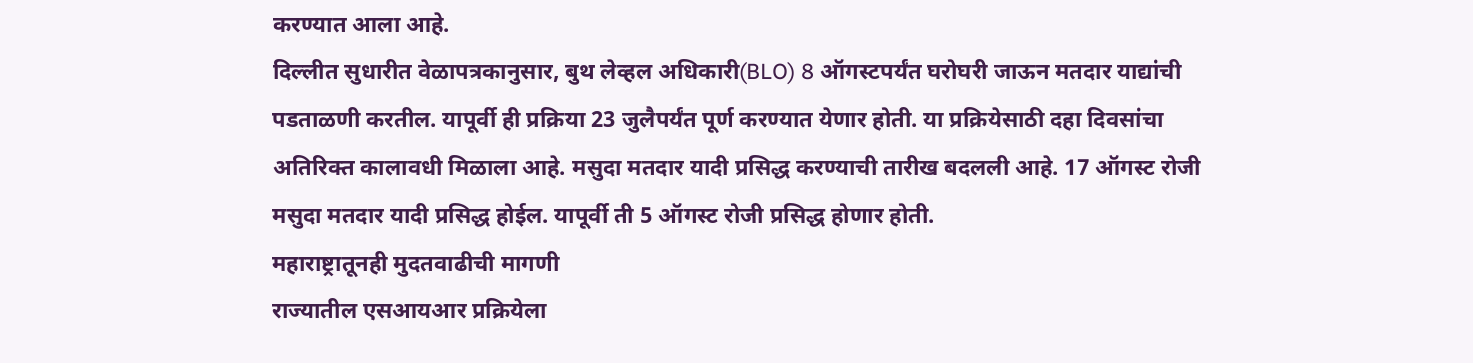करण्यात आला आहे.
दिल्लीत सुधारीत वेळापत्रकानुसार, बुथ लेव्हल अधिकारी(BLO) 8 ऑगस्टपर्यंत घरोघरी जाऊन मतदार याद्यांची पडताळणी करतील. यापूर्वी ही प्रक्रिया 23 जुलैपर्यंत पूर्ण करण्यात येणार होती. या प्रक्रियेसाठी दहा दिवसांचा अतिरिक्त कालावधी मिळाला आहे. मसुदा मतदार यादी प्रसिद्ध करण्याची तारीख बदलली आहे. 17 ऑगस्ट रोजी मसुदा मतदार यादी प्रसिद्ध होईल. यापूर्वी ती 5 ऑगस्ट रोजी प्रसिद्ध होणार होती.
महाराष्ट्रातूनही मुदतवाढीची मागणी
राज्यातील एसआयआर प्रक्रियेला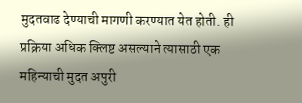मुदतवाढ देण्याची मागणी करण्यात येत होती. ही प्रक्रिया अधिक क्लिष्ट असल्याने त्यासाठी एक महिन्याची मुदत अपुरी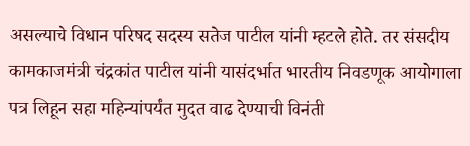असल्याचे विधान परिषद सदस्य सतेज पाटील यांनी म्हटले होते. तर संसदीय कामकाजमंत्री चंद्रकांत पाटील यांनी यासंदर्भात भारतीय निवडणूक आयोगाला पत्र लिहून सहा महिन्यांपर्यंत मुदत वाढ देण्याची विनंती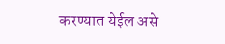करण्यात येईल असे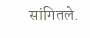सांगितले.